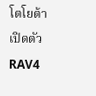โตโยต้า เปิดตัว RAV4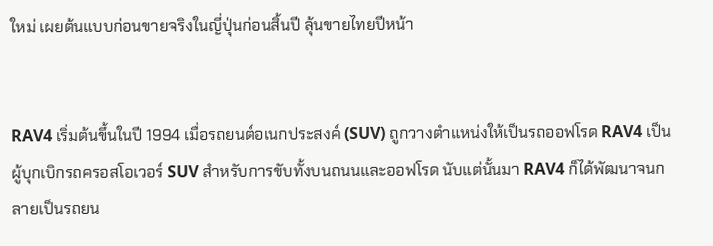ใหม่ เผยต้นแบบก่อนขายจริงในญี่ปุ่นก่อนสิ้นปี ลุ้นขายไทยปีหน้า


RAV4 เริ่มต้นขึ้นในปี 1994 เมื่อรถยนต์อเนกประสงค์ (SUV) ถูกวางตำแหน่งให้เป็นรถออฟโรด RAV4 เป็นผู้บุกเบิกรถครอสโอเวอร์ SUV สำหรับการขับทั้งบนถนนและออฟโรด นับแต่นั้นมา RAV4 ก็ได้พัฒนาจนกลายเป็นรถยน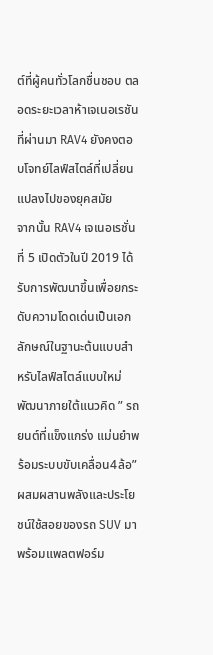ต์ที่ผู้คนทั่วโลกชื่นชอบ ตลอดระยะเวลาห้าเจเนอเรชันที่ผ่านมา RAV4 ยังคงตอบโจทย์ไลฟ์สไตล์ที่เปลี่ยนแปลงไปของยุคสมัย
จากนั้น RAV4 เจเนอเรชั่นที่ 5 เปิดตัวในปี 2019 ได้รับการพัฒนาขึ้นเพื่อยกระดับความโดดเด่นเป็นเอกลักษณ์ในฐานะต้นแบบสำหรับไลฟ์สไตล์แบบใหม่ พัฒนาภายใต้แนวคิด ” รถยนต์ที่แข็งแกร่ง แม่นยำพร้อมระบบขับเคลื่อน4ล้อ” ผสมผสานพลังและประโยชน์ใช้สอยของรถ SUV มาพร้อมแพลตฟอร์ม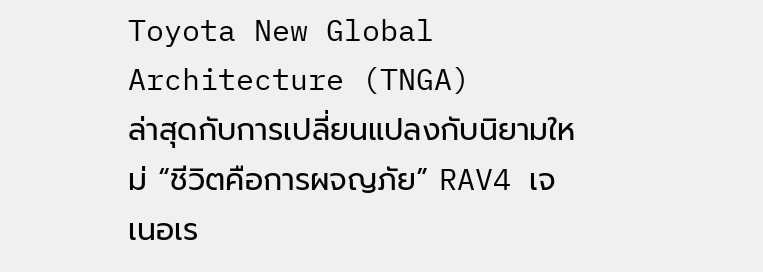Toyota New Global Architecture (TNGA)
ล่าสุดกับการเปลี่ยนแปลงกับนิยามใหม่ “ชีวิตคือการผจญภัย” RAV4 เจเนอเร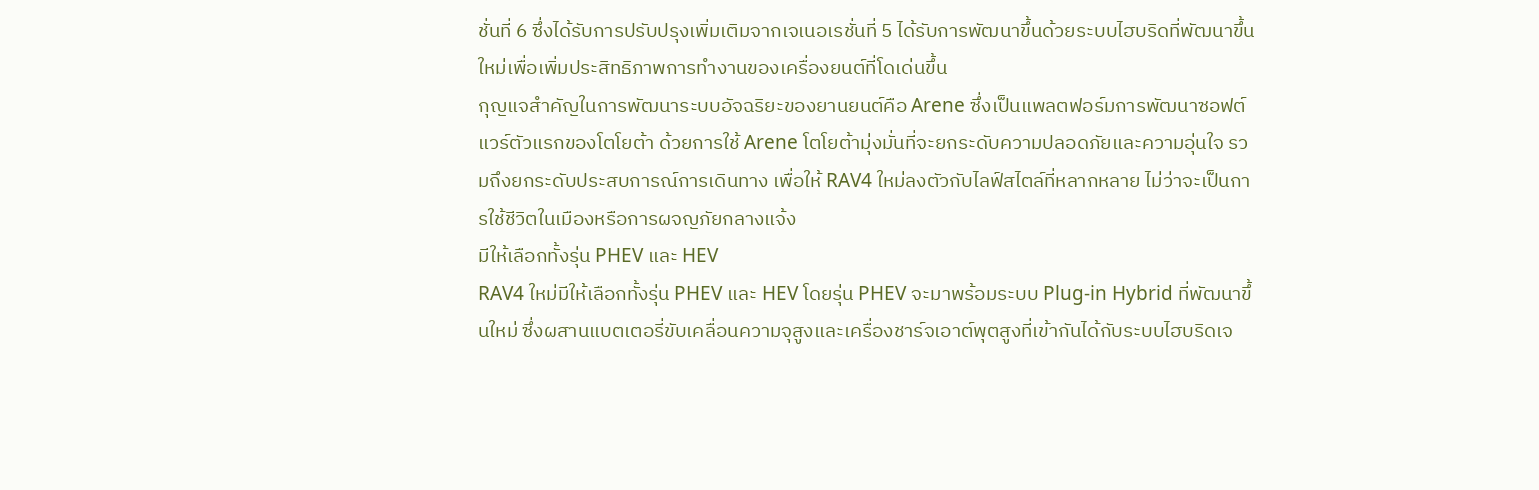ชั่นที่ 6 ซึ่งได้รับการปรับปรุงเพิ่มเติมจากเจเนอเรชั่นที่ 5 ได้รับการพัฒนาขึ้นด้วยระบบไฮบริดที่พัฒนาขึ้นใหม่เพื่อเพิ่มประสิทธิภาพการทำงานของเครื่องยนต์ที่โดเด่นขึ้น
กุญแจสำคัญในการพัฒนาระบบอัจฉริยะของยานยนต์คือ Arene ซึ่งเป็นแพลตฟอร์มการพัฒนาซอฟต์แวร์ตัวแรกของโตโยต้า ด้วยการใช้ Arene โตโยต้ามุ่งมั่นที่จะยกระดับความปลอดภัยและความอุ่นใจ รวมถึงยกระดับประสบการณ์การเดินทาง เพื่อให้ RAV4 ใหม่ลงตัวกับไลฟ์สไตล์ที่หลากหลาย ไม่ว่าจะเป็นการใช้ชีวิตในเมืองหรือการผจญภัยกลางแจ้ง
มีให้เลือกทั้งรุ่น PHEV และ HEV
RAV4 ใหม่มีให้เลือกทั้งรุ่น PHEV และ HEV โดยรุ่น PHEV จะมาพร้อมระบบ Plug-in Hybrid ที่พัฒนาขึ้นใหม่ ซึ่งผสานแบตเตอรี่ขับเคลื่อนความจุสูงและเครื่องชาร์จเอาต์พุตสูงที่เข้ากันได้กับระบบไฮบริดเจ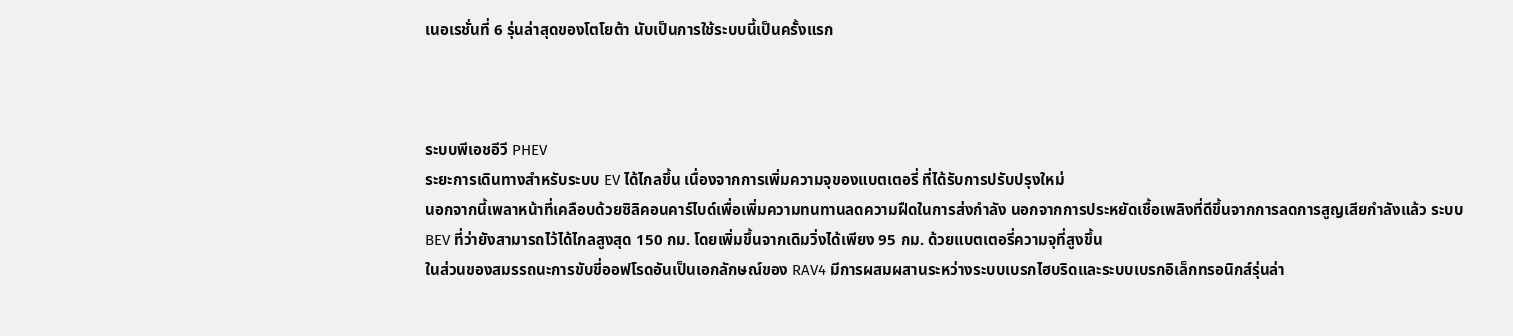เนอเรชั่นที่ 6 รุ่นล่าสุดของโตโยต้า นับเป็นการใช้ระบบนี้เป็นครั้งแรก



ระบบพีเอชอีวี PHEV
ระยะการเดินทางสำหรับระบบ EV ได้ไกลขึ้น เนื่องจากการเพิ่มความจุของแบตเตอรี่ ที่ได้รับการปรับปรุงใหม่
นอกจากนี้เพลาหน้าที่เคลือบด้วยซิลิคอนคาร์ไบด์เพื่อเพิ่มความทนทานลดความฝืดในการส่งกำลัง นอกจากการประหยัดเชื้อเพลิงที่ดีขึ้นจากการลดการสูญเสียกำลังแล้ว ระบบ BEV ที่ว่ายังสามารถไว้ได้ไกลสูงสุด 150 กม. โดยเพิ่มขึ้นจากเดิมวิ่งได้เพียง 95 กม. ด้วยแบตเตอรี่ความจุที่สูงขึ้น
ในส่วนของสมรรถนะการขับขี่ออฟโรดอันเป็นเอกลักษณ์ของ RAV4 มีการผสมผสานระหว่างระบบเบรกไฮบริดและระบบเบรกอิเล็กทรอนิกส์รุ่นล่า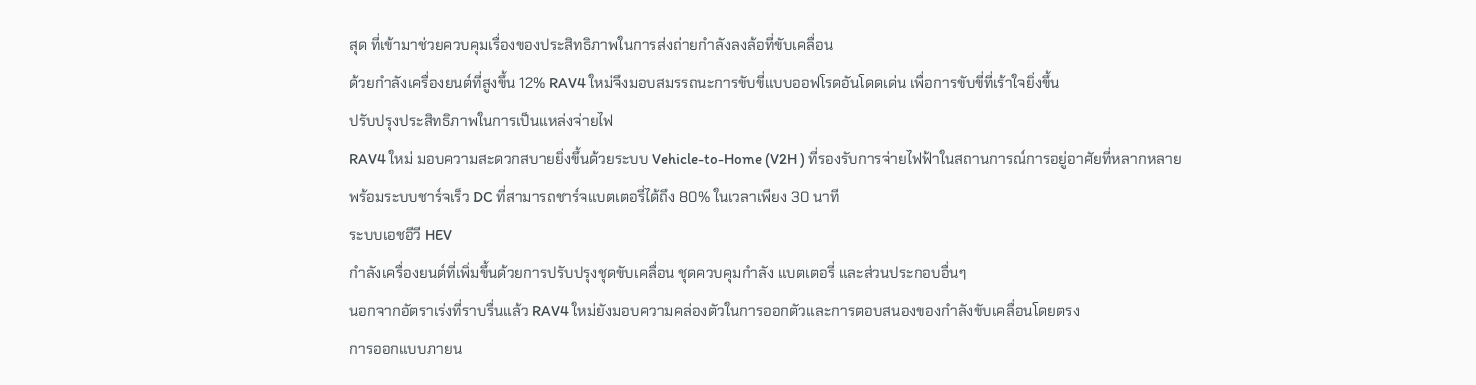สุด ที่เข้ามาช่วยควบคุมเรื่องของประสิทธิภาพในการส่งถ่ายกำลังลงล้อที่ขับเคลื่อน
ด้วยกำลังเครื่องยนต์ที่สูงขึ้น 12% RAV4 ใหม่จึงมอบสมรรถนะการขับขี่แบบออฟโรดอันโดดเด่น เพื่อการขับขี่ที่เร้าใจยิ่งขึ้น
ปรับปรุงประสิทธิภาพในการเป็นแหล่งจ่ายไฟ
RAV4 ใหม่ มอบความสะดวกสบายยิ่งขึ้นด้วยระบบ Vehicle-to-Home (V2H ) ที่รองรับการจ่ายไฟฟ้าในสถานการณ์การอยู่อาศัยที่หลากหลาย
พร้อมระบบชาร์จเร็ว DC ที่สามารถชาร์จแบตเตอรี่ได้ถึง 80% ในเวลาเพียง 30 นาที
ระบบเอชอีวี HEV
กำลังเครื่องยนต์ที่เพิ่มขึ้นด้วยการปรับปรุงชุดขับเคลื่อน ชุดควบคุมกำลัง แบตเตอรี่ และส่วนประกอบอื่นๆ
นอกจากอัตราเร่งที่ราบรื่นแล้ว RAV4 ใหม่ยังมอบความคล่องตัวในการออกตัวและการตอบสนองของกำลังขับเคลื่อนโดยตรง
การออกแบบภายน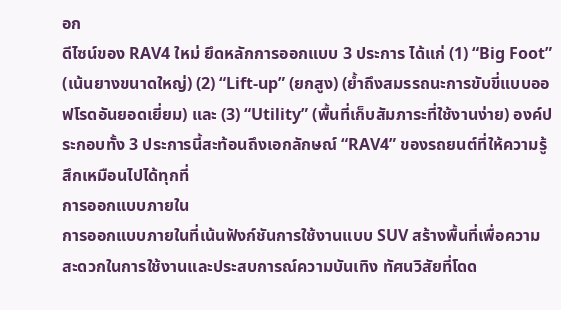อก
ดีไซน์ของ RAV4 ใหม่ ยึดหลักการออกแบบ 3 ประการ ได้แก่ (1) “Big Foot” (เน้นยางขนาดใหญ่) (2) “Lift-up” (ยกสูง) (ย้ำถึงสมรรถนะการขับขี่แบบออฟโรดอันยอดเยี่ยม) และ (3) “Utility” (พื้นที่เก็บสัมภาระที่ใช้งานง่าย) องค์ประกอบทั้ง 3 ประการนี้สะท้อนถึงเอกลักษณ์ “RAV4” ของรถยนต์ที่ให้ความรู้สึกเหมือนไปได้ทุกที่
การออกแบบภายใน
การออกแบบภายในที่เน้นฟังก์ชันการใช้งานแบบ SUV สร้างพื้นที่เพื่อความสะดวกในการใช้งานและประสบการณ์ความบันเทิง ทัศนวิสัยที่โดด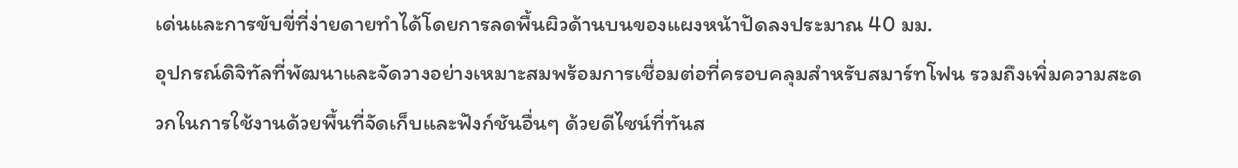เด่นและการขับขี่ที่ง่ายดายทำได้โดยการลดพื้นผิวด้านบนของแผงหน้าปัดลงประมาณ 40 มม.
อุปกรณ์ดิจิทัลที่พัฒนาและจัดวางอย่างเหมาะสมพร้อมการเชื่อมต่อที่ครอบคลุมสำหรับสมาร์ทโฟน รวมถึงเพิ่มความสะดวกในการใช้งานด้วยพื้นที่จัดเก็บและฟังก์ชันอื่นๆ ด้วยดีไซน์ที่ทันส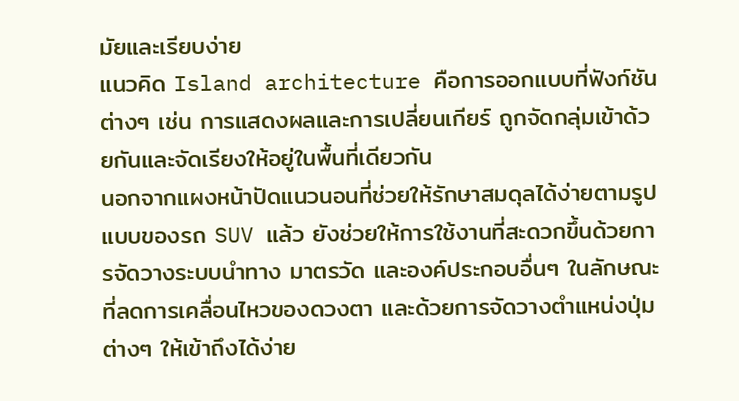มัยและเรียบง่าย
แนวคิด Island architecture คือการออกแบบที่ฟังก์ชันต่างๆ เช่น การแสดงผลและการเปลี่ยนเกียร์ ถูกจัดกลุ่มเข้าด้วยกันและจัดเรียงให้อยู่ในพื้นที่เดียวกัน
นอกจากแผงหน้าปัดแนวนอนที่ช่วยให้รักษาสมดุลได้ง่ายตามรูปแบบของรถ SUV แล้ว ยังช่วยให้การใช้งานที่สะดวกขึ้นด้วยการจัดวางระบบนำทาง มาตรวัด และองค์ประกอบอื่นๆ ในลักษณะที่ลดการเคลื่อนไหวของดวงตา และด้วยการจัดวางตำแหน่งปุ่มต่างๆ ให้เข้าถึงได้ง่าย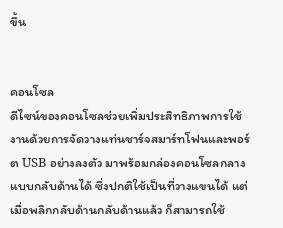ขึ้น


คอนโซล
ดีไซน์ของคอนโซลช่วยเพิ่มประสิทธิภาพการใช้งานด้วยการจัดวางแท่นชาร์จสมาร์ทโฟนและพอร์ต USB อย่างลงตัว มาพร้อมกล่องคอนโซลกลางแบบกลับด้านได้ ซึ่งปกติใช้เป็นที่วางแขนได้ แต่เมื่อพลิกกลับด้านกลับด้านแล้ว ก็สามารถใช้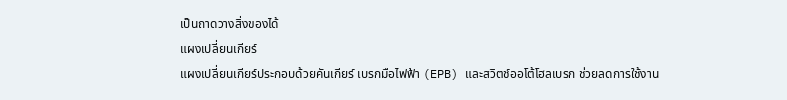เป็นถาดวางสิ่งของได้
แผงเปลี่ยนเกียร์
แผงเปลี่ยนเกียร์ประกอบด้วยคันเกียร์ เบรกมือไฟฟ้า (EPB) และสวิตช์ออโต้โฮลเบรก ช่วยลดการใช้งาน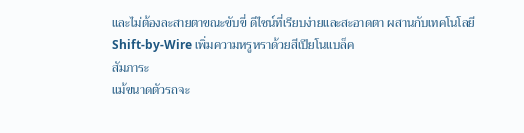และไม่ต้องละสายตาขณะขับขี่ ดีไซน์ที่เรียบง่ายและสะอาดตา ผสานกับเทคโนโลยี Shift-by-Wire เพิ่มความหรูหราด้วยสีเปียโนแบล็ค
สัมภาระ
แม้ขนาดตัวรถจะ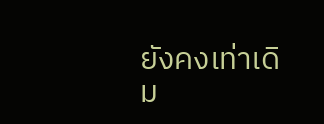ยังคงเท่าเดิม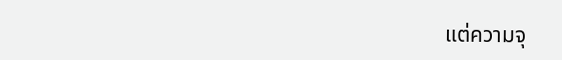แต่ความจุ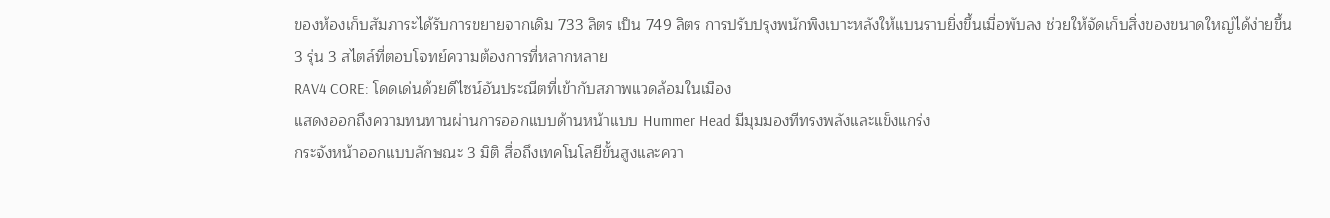ของห้องเก็บสัมภาระได้รับการขยายจากเดิม 733 ลิตร เป็น 749 ลิตร การปรับปรุงพนักพิงเบาะหลังให้แบนราบยิ่งขึ้นเมื่อพับลง ช่วยให้จัดเก็บสิ่งของขนาดใหญ่ได้ง่ายขึ้น
3 รุ่น 3 สไตล์ที่ตอบโจทย์ความต้องการที่หลากหลาย
RAV4 CORE: โดดเด่นด้วยดีไซน์อันประณีตที่เข้ากับสภาพแวดล้อมในเมือง
แสดงออกถึงความทนทานผ่านการออกแบบด้านหน้าแบบ Hummer Head มีมุมมองทีทรงพลังและแข็งแกร่ง
กระจังหน้าออกแบบลักษณะ 3 มิติ สื่อถึงเทคโนโลยีขั้นสูงและควา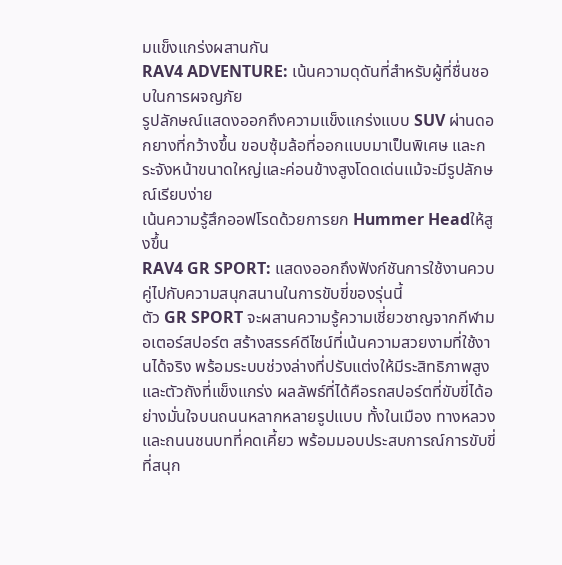มแข็งแกร่งผสานกัน
RAV4 ADVENTURE: เน้นความดุดันที่สำหรับผู้ที่ชื่นชอบในการผจญภัย
รูปลักษณ์แสดงออกถึงความแข็งแกร่งแบบ SUV ผ่านดอกยางที่กว้างขึ้น ขอบซุ้มล้อที่ออกแบบมาเป็นพิเศษ และกระจังหน้าขนาดใหญ่และค่อนข้างสูงโดดเด่นแม้จะมีรูปลักษณ์เรียบง่าย
เน้นความรู้สึกออฟโรดด้วยการยก Hummer Headให้สูงขึ้น
RAV4 GR SPORT: แสดงออกถึงฟังก์ชันการใช้งานควบคู่ไปกับความสนุกสนานในการขับขี่ของรุ่นนี้
ตัว GR SPORT จะผสานความรู้ความเชี่ยวชาญจากกีฬามอเตอร์สปอร์ต สร้างสรรค์ดีไซน์ที่เน้นความสวยงามที่ใช้งานได้จริง พร้อมระบบช่วงล่างที่ปรับแต่งให้มีระสิทธิภาพสูงและตัวถังที่แข็งแกร่ง ผลลัพธ์ที่ได้คือรถสปอร์ตที่ขับขี่ได้อย่างมั่นใจบนถนนหลากหลายรูปแบบ ทั้งในเมือง ทางหลวง และถนนชนบทที่คดเคี้ยว พร้อมมอบประสบการณ์การขับขี่ที่สนุก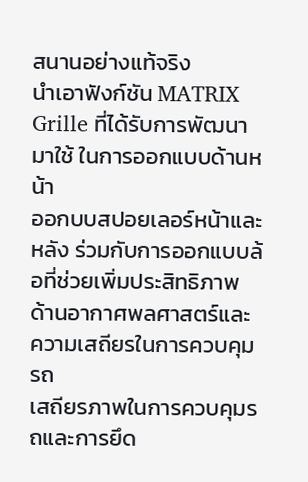สนานอย่างแท้จริง
นำเอาฟังก์ชัน MATRIX Grille ที่ได้รับการพัฒนามาใช้ ในการออกแบบด้านหน้า
ออกบบสปอยเลอร์หน้าและหลัง ร่วมกับการออกแบบล้อที่ช่วยเพิ่มประสิทธิภาพด้านอากาศพลศาสตร์และความเสถียรในการควบคุมรถ
เสถียรภาพในการควบคุมรถและการยึด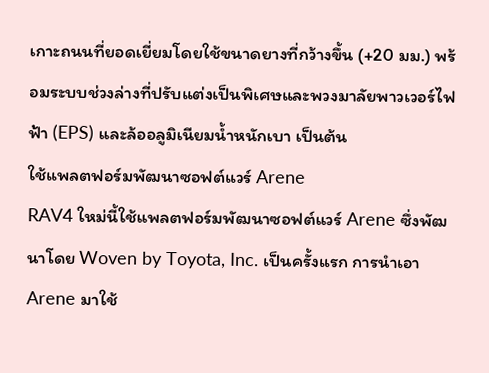เกาะถนนที่ยอดเยี่ยมโดยใช้ขนาดยางที่กว้างขึ้น (+20 มม.) พร้อมระบบช่วงล่างที่ปรับแต่งเป็นพิเศษและพวงมาลัยพาวเวอร์ไฟฟ้า (EPS) และล้ออลูมิเนียมน้ำหนักเบา เป็นต้น
ใช้แพลตฟอร์มพัฒนาซอฟต์แวร์ Arene
RAV4 ใหม่นี้ใช้แพลตฟอร์มพัฒนาซอฟต์แวร์ Arene ซึ่งพัฒนาโดย Woven by Toyota, Inc. เป็นครั้งแรก การนำเอา Arene มาใช้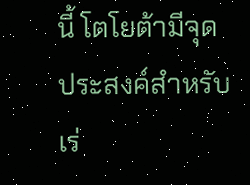นี้ โตโยต้ามีจุดประสงค์สำหรับเร่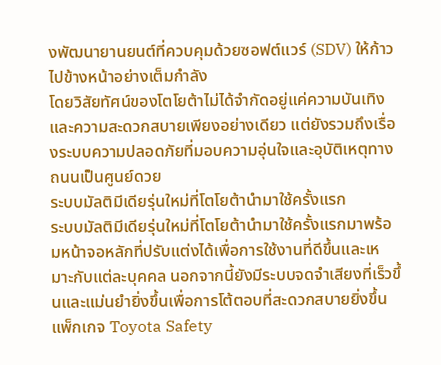งพัฒนายานยนต์ที่ควบคุมด้วยซอฟต์แวร์ (SDV) ให้ก้าวไปข้างหน้าอย่างเต็มกำลัง
โดยวิสัยทัศน์ของโตโยต้าไม่ได้จำกัดอยู่แค่ความบันเทิงและความสะดวกสบายเพียงอย่างเดียว แต่ยังรวมถึงเรื่องระบบความปลอดภัยที่มอบความอุ่นใจและอุบัติเหตุทางถนนเป็นศูนย์ดวย
ระบบมัลติมีเดียรุ่นใหม่ที่โตโยต้านำมาใช้ครั้งแรก
ระบบมัลติมีเดียรุ่นใหม่ที่โตโยต้านำมาใช้ครั้งแรกมาพร้อมหน้าจอหลักที่ปรับแต่งได้เพื่อการใช้งานที่ดีขึ้นและเหมาะกับแต่ละบุคคล นอกจากนี้ยังมีระบบจดจำเสียงที่เร็วขึ้นและแม่นยำยิ่งขึ้นเพื่อการโต้ตอบที่สะดวกสบายยิ่งขึ้น
แพ็กเกจ Toyota Safety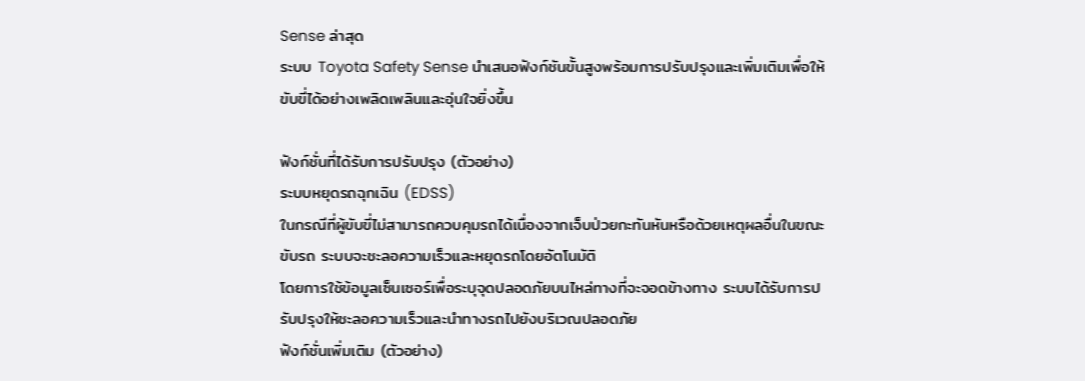Sense ล่าสุด
ระบบ Toyota Safety Sense นำเสนอฟังก์ชันขั้นสูงพร้อมการปรับปรุงและเพิ่มเติมเพื่อให้ขับขี่ได้อย่างเพลิดเพลินและอุ่นใจยิ่งขึ้น

ฟังก์ชั่นที่ได้รับการปรับปรุง (ตัวอย่าง)
ระบบหยุดรถฉุกเฉิน (EDSS)
ในกรณีที่ผู้ขับขี่ไม่สามารถควบคุมรถได้เนื่องจากเจ็บป่วยกะทันหันหรือด้วยเหตุผลอื่นในขณะขับรถ ระบบจะชะลอความเร็วและหยุดรถโดยอัตโนมัติ
โดยการใช้ข้อมูลเซ็นเซอร์เพื่อระบุจุดปลอดภัยบนไหล่ทางที่จะจอดข้างทาง ระบบได้รับการปรับปรุงให้ชะลอความเร็วและนำทางรถไปยังบริเวณปลอดภัย
ฟังก์ชั่นเพิ่มเติม (ตัวอย่าง)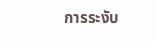การระงับ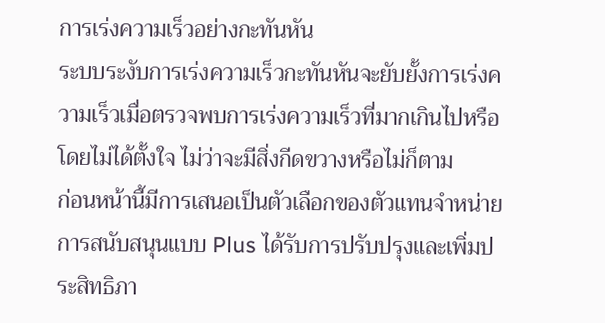การเร่งความเร็วอย่างกะทันหัน
ระบบระงับการเร่งความเร็วกะทันหันจะยับยั้งการเร่งความเร็วเมื่อตรวจพบการเร่งความเร็วที่มากเกินไปหรือโดยไม่ได้ตั้งใจ ไม่ว่าจะมีสิ่งกีดขวางหรือไม่ก็ตาม
ก่อนหน้านี้มีการเสนอเป็นตัวเลือกของตัวแทนจำหน่าย การสนับสนุนแบบ Plus ได้รับการปรับปรุงและเพิ่มประสิทธิภา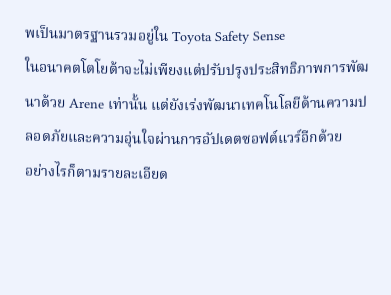พเป็นมาตรฐานรวมอยู่ใน Toyota Safety Sense
ในอนาคตโตโยต้าจะไม่เพียงแต่ปรับปรุงประสิทธิภาพการพัฒนาด้วย Arene เท่านั้น แต่ยังเร่งพัฒนาเทคโนโลยีด้านความปลอดภัยและความอุ่นใจผ่านการอัปเดตซอฟต์แวร์อีกด้วย
อย่างไรก็ตามรายละเอียด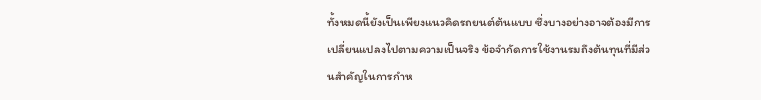ทั้งหมดนี้ยังเป็นเพียงแนวคิดรถยนต์ต้นแบบ ซึ่งบางอย่างอาจต้องมีการเปลี่ยนแปลงไปตามความเป็นจริง ข้อจำกัดการใช้งานรมถึงต้นทุนที่มีส่วนสำคัญในการกำห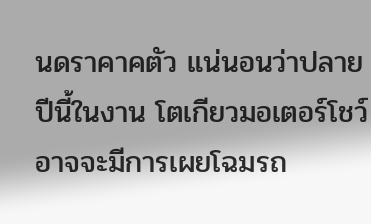นดราคาคตัว แน่นอนว่าปลายปีนี้ในงาน โตเกียวมอเตอร์โชว์ อาจจะมีการเผยโฉมรถ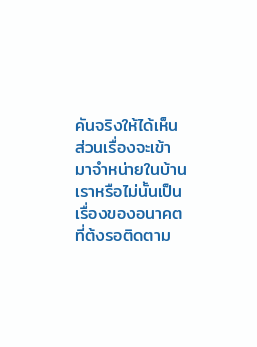คันจริงให้ได้เห็น ส่วนเรื่องจะเข้ามาจำหน่ายในบ้านเราหรือไม่นั้นเป็นเรื่องของอนาคตที่ต้งรอติดตาม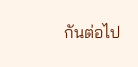กันต่อไป